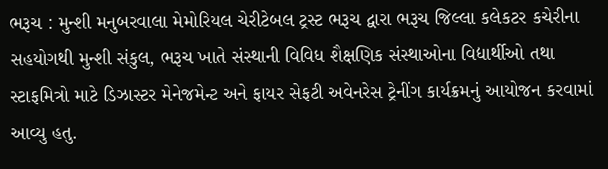ભરૂચ : મુન્શી મનુબરવાલા મેમોરિયલ ચેરીટેબલ ટ્રસ્ટ ભરૂચ દ્વારા ભરૂચ જિલ્લા કલેકટર કચેરીના સહયોગથી મુન્શી સંકુલ, ભરૂચ ખાતે સંસ્થાની વિવિધ શૈક્ષણિક સંસ્થાઓના વિદ્યાર્થીઓ તથા સ્ટાફમિત્રો માટે ડિઝાસ્ટર મેનેજમેન્ટ અને ફાયર સેફટી અવેનરેસ ટ્રેનીંગ કાર્યક્રમનું આયોજન કરવામાં આવ્યુ હતુ.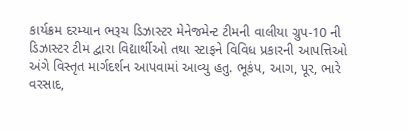કાર્યક્રમ દરમ્યાન ભરૂચ ડિઝાસ્ટર મેનેજમેન્ટ ટીમની વાલીયા ગ્રુપ-10 ની ડિઝાસ્ટર ટીમ દ્વારા વિદ્યાર્થીઓ તથા સ્ટાફને વિવિધ પ્રકારની આપત્તિઓ અંગે વિસ્તૃત માર્ગદર્શન આપવામાં આવ્યુ હતુ. ભૂકંપ, આગ, પૂર, ભારે વરસાદ,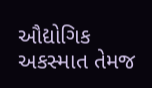ઔદ્યોગિક અકસ્માત તેમજ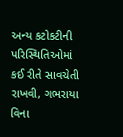અન્ય કટોકટીની પરિસ્થિતિઓમાં કઈ રીતે સાવચેતી રાખવી, ગભરાયા વિના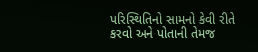પરિસ્થિતિનો સામનો કેવી રીતે કરવો અને પોતાની તેમજ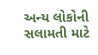અન્ય લોકોની સલામતી માટે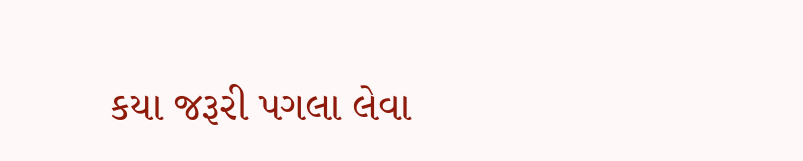કયા જરૂરી પગલા લેવા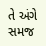તે અંગે સમજ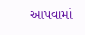આપવામાં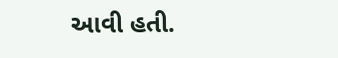આવી હતી.